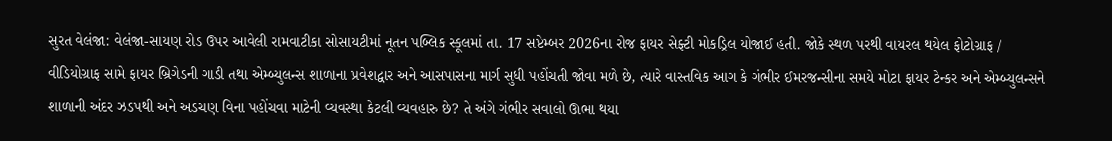સુરત વેલંજા: વેલંજા-સાયણ રોડ ઉપર આવેલી રામવાટીકા સોસાયટીમાં નૂતન પબ્લિક સ્કૂલમાં તા. 17 સપ્ટેમ્બર 2026ના રોજ ફાયર સેફ્ટી મોકડ્રિલ યોજાઈ હતી. જોકે સ્થળ પરથી વાયરલ થયેલ ફોટોગ્રાફ / વીડિયોગ્રાફ સામે ફાયર બ્રિગેડની ગાડી તથા એમ્બ્યુલન્સ શાળાના પ્રવેશદ્વાર અને આસપાસના માર્ગ સુધી પહોંચતી જોવા મળે છે, ત્યારે વાસ્તવિક આગ કે ગંભીર ઈમરજન્સીના સમયે મોટા ફાયર ટેન્કર અને એમ્બ્યુલન્સને શાળાની અંદર ઝડપથી અને અડચણ વિના પહોંચવા માટેની વ્યવસ્થા કેટલી વ્યવહારુ છે? તે અંગે ગંભીર સવાલો ઊભા થયા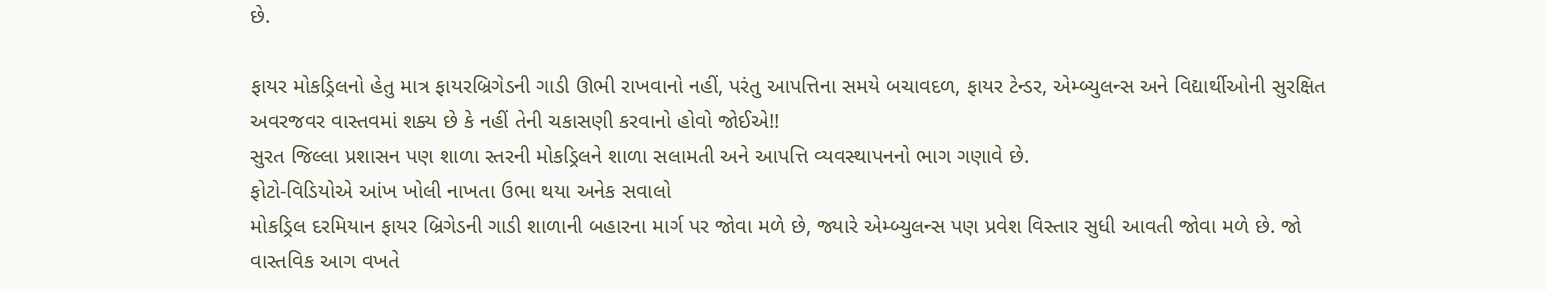છે.

ફાયર મોકડ્રિલનો હેતુ માત્ર ફાયરબ્રિગેડની ગાડી ઊભી રાખવાનો નહીં, પરંતુ આપત્તિના સમયે બચાવદળ, ફાયર ટેન્ડર, એમ્બ્યુલન્સ અને વિદ્યાર્થીઓની સુરક્ષિત અવરજવર વાસ્તવમાં શક્ય છે કે નહીં તેની ચકાસણી કરવાનો હોવો જોઈએ!!
સુરત જિલ્લા પ્રશાસન પણ શાળા સ્તરની મોકડ્રિલને શાળા સલામતી અને આપત્તિ વ્યવસ્થાપનનો ભાગ ગણાવે છે.
ફોટો-વિડિયોએ આંખ ખોલી નાખતા ઉભા થયા અનેક સવાલો
મોકડ્રિલ દરમિયાન ફાયર બ્રિગેડની ગાડી શાળાની બહારના માર્ગ પર જોવા મળે છે, જ્યારે એમ્બ્યુલન્સ પણ પ્રવેશ વિસ્તાર સુધી આવતી જોવા મળે છે. જો વાસ્તવિક આગ વખતે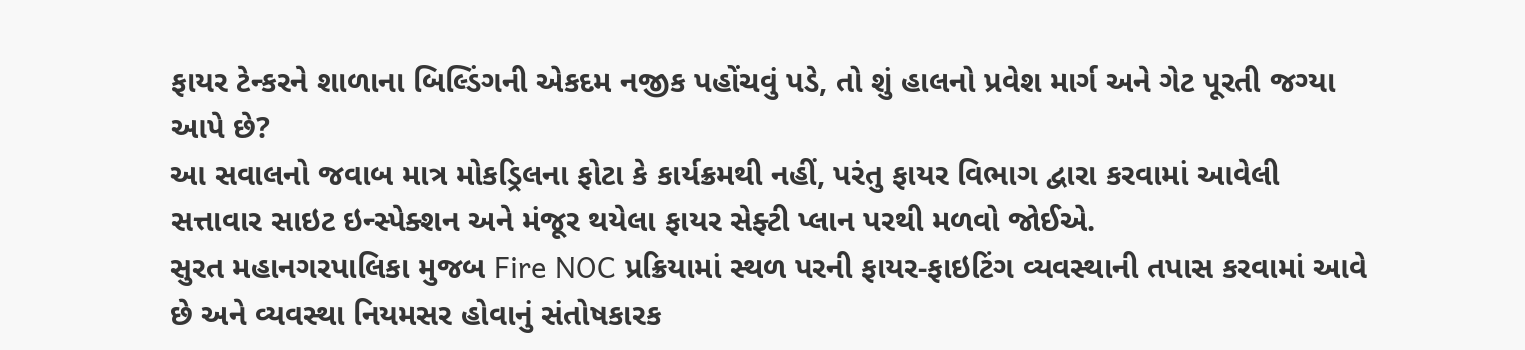ફાયર ટેન્કરને શાળાના બિલ્ડિંગની એકદમ નજીક પહોંચવું પડે, તો શું હાલનો પ્રવેશ માર્ગ અને ગેટ પૂરતી જગ્યા આપે છે?
આ સવાલનો જવાબ માત્ર મોકડ્રિલના ફોટા કે કાર્યક્રમથી નહીં, પરંતુ ફાયર વિભાગ દ્વારા કરવામાં આવેલી સત્તાવાર સાઇટ ઇન્સ્પેક્શન અને મંજૂર થયેલા ફાયર સેફ્ટી પ્લાન પરથી મળવો જોઈએ.
સુરત મહાનગરપાલિકા મુજબ Fire NOC પ્રક્રિયામાં સ્થળ પરની ફાયર-ફાઇટિંગ વ્યવસ્થાની તપાસ કરવામાં આવે છે અને વ્યવસ્થા નિયમસર હોવાનું સંતોષકારક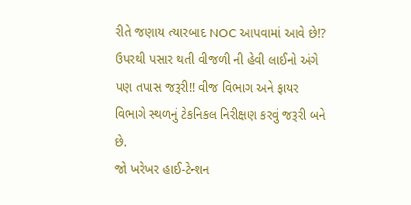રીતે જણાય ત્યારબાદ NOC આપવામાં આવે છે!?
ઉપરથી પસાર થતી વીજળી ની હેવી લાઈનો અંગે પણ તપાસ જરૂરી!! વીજ વિભાગ અને ફાયર વિભાગે સ્થળનું ટેકનિકલ નિરીક્ષણ કરવું જરૂરી બને છે.
જો ખરેખર હાઈ-ટેન્શન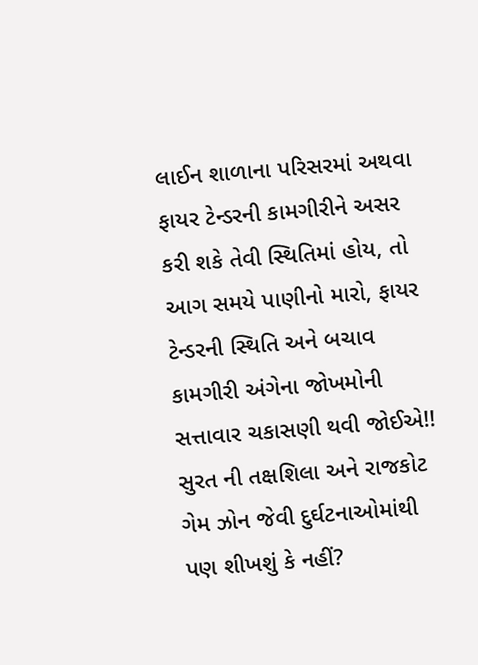લાઈન શાળાના પરિસરમાં અથવા ફાયર ટેન્ડરની કામગીરીને અસર કરી શકે તેવી સ્થિતિમાં હોય, તો આગ સમયે પાણીનો મારો, ફાયર ટેન્ડરની સ્થિતિ અને બચાવ કામગીરી અંગેના જોખમોની સત્તાવાર ચકાસણી થવી જોઈએ!!
સુરત ની તક્ષશિલા અને રાજકોટ ગેમ ઝોન જેવી દુર્ઘટનાઓમાંથી પણ શીખશું કે નહીં?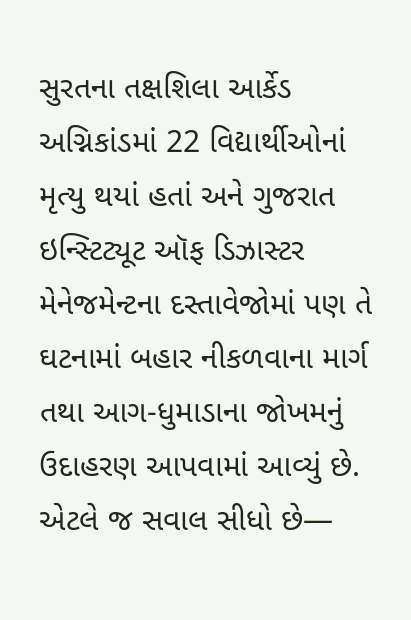સુરતના તક્ષશિલા આર્કેડ અગ્નિકાંડમાં 22 વિદ્યાર્થીઓનાં મૃત્યુ થયાં હતાં અને ગુજરાત ઇન્સ્ટિટ્યૂટ ઑફ ડિઝાસ્ટર મેનેજમેન્ટના દસ્તાવેજોમાં પણ તે ઘટનામાં બહાર નીકળવાના માર્ગ તથા આગ-ધુમાડાના જોખમનું ઉદાહરણ આપવામાં આવ્યું છે.
એટલે જ સવાલ સીધો છે—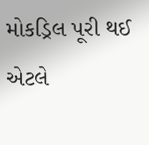મોકડ્રિલ પૂરી થઈ એટલે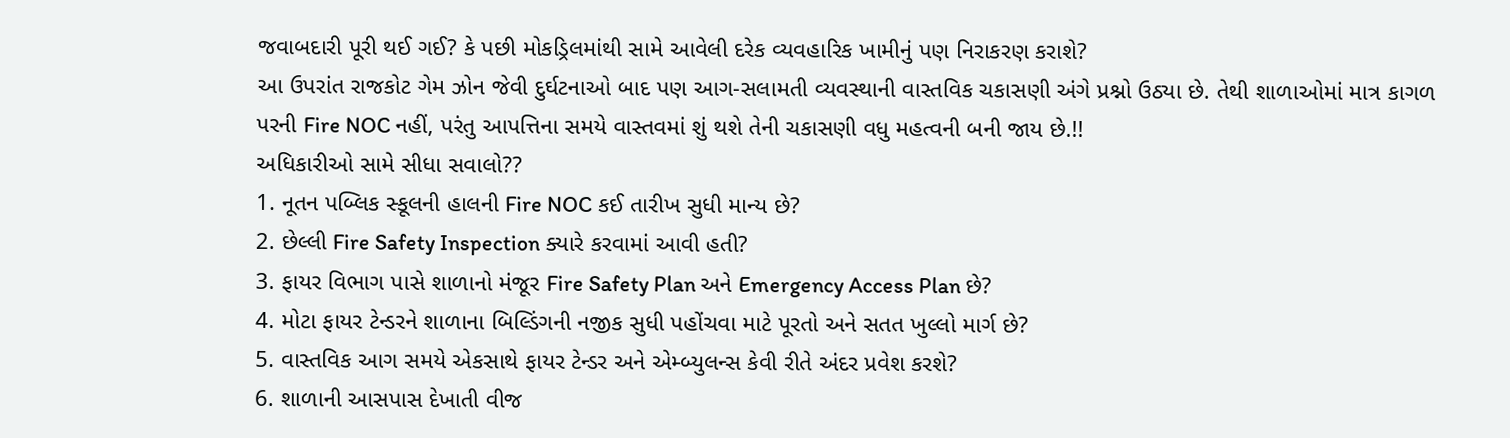જવાબદારી પૂરી થઈ ગઈ? કે પછી મોકડ્રિલમાંથી સામે આવેલી દરેક વ્યવહારિક ખામીનું પણ નિરાકરણ કરાશે?
આ ઉપરાંત રાજકોટ ગેમ ઝોન જેવી દુર્ઘટનાઓ બાદ પણ આગ-સલામતી વ્યવસ્થાની વાસ્તવિક ચકાસણી અંગે પ્રશ્નો ઉઠ્યા છે. તેથી શાળાઓમાં માત્ર કાગળ પરની Fire NOC નહીં, પરંતુ આપત્તિના સમયે વાસ્તવમાં શું થશે તેની ચકાસણી વધુ મહત્વની બની જાય છે.!!
અધિકારીઓ સામે સીધા સવાલો??
1. નૂતન પબ્લિક સ્કૂલની હાલની Fire NOC કઈ તારીખ સુધી માન્ય છે?
2. છેલ્લી Fire Safety Inspection ક્યારે કરવામાં આવી હતી?
3. ફાયર વિભાગ પાસે શાળાનો મંજૂર Fire Safety Plan અને Emergency Access Plan છે?
4. મોટા ફાયર ટેન્ડરને શાળાના બિલ્ડિંગની નજીક સુધી પહોંચવા માટે પૂરતો અને સતત ખુલ્લો માર્ગ છે?
5. વાસ્તવિક આગ સમયે એકસાથે ફાયર ટેન્ડર અને એમ્બ્યુલન્સ કેવી રીતે અંદર પ્રવેશ કરશે?
6. શાળાની આસપાસ દેખાતી વીજ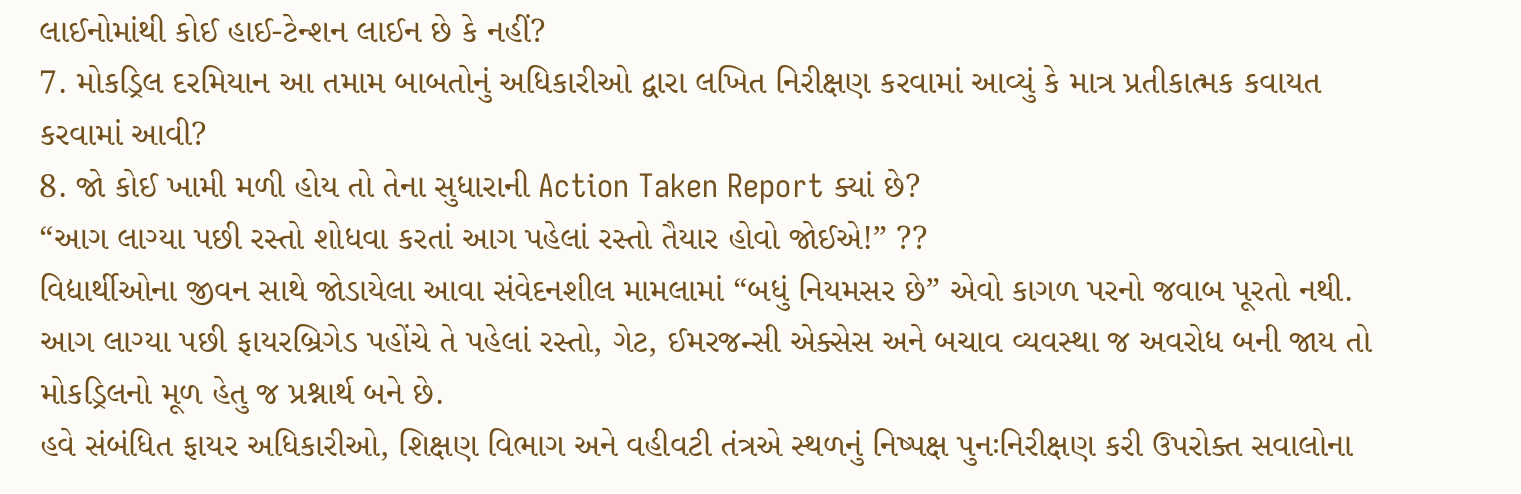લાઈનોમાંથી કોઈ હાઈ-ટેન્શન લાઈન છે કે નહીં?
7. મોકડ્રિલ દરમિયાન આ તમામ બાબતોનું અધિકારીઓ દ્વારા લખિત નિરીક્ષણ કરવામાં આવ્યું કે માત્ર પ્રતીકાત્મક કવાયત કરવામાં આવી?
8. જો કોઈ ખામી મળી હોય તો તેના સુધારાની Action Taken Report ક્યાં છે?
“આગ લાગ્યા પછી રસ્તો શોધવા કરતાં આગ પહેલાં રસ્તો તૈયાર હોવો જોઈએ!” ??
વિદ્યાર્થીઓના જીવન સાથે જોડાયેલા આવા સંવેદનશીલ મામલામાં “બધું નિયમસર છે” એવો કાગળ પરનો જવાબ પૂરતો નથી. આગ લાગ્યા પછી ફાયરબ્રિગેડ પહોંચે તે પહેલાં રસ્તો, ગેટ, ઈમરજન્સી એક્સેસ અને બચાવ વ્યવસ્થા જ અવરોધ બની જાય તો મોકડ્રિલનો મૂળ હેતુ જ પ્રશ્નાર્થ બને છે.
હવે સંબંધિત ફાયર અધિકારીઓ, શિક્ષણ વિભાગ અને વહીવટી તંત્રએ સ્થળનું નિષ્પક્ષ પુનઃનિરીક્ષણ કરી ઉપરોક્ત સવાલોના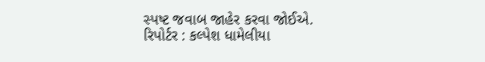સ્પષ્ટ જવાબ જાહેર કરવા જોઈએ.
રિપોર્ટર : કલ્પેશ ધામેલીયા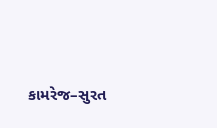કામરેજ–સુરત